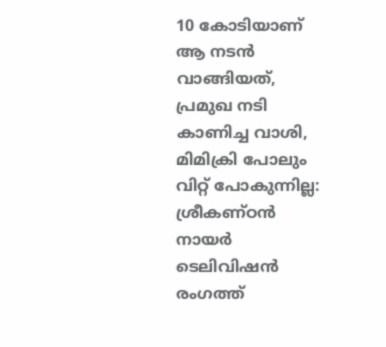10 കോടിയാണ് ആ നടൻ വാങ്ങിയത്, പ്രമുഖ നടി കാണിച്ച വാശി, മിമിക്രി പോലും വിറ്റ് പോകുന്നില്ല: ശ്രീകണ്ഠൻ നായർ
ടെലിവിഷൻ രംഗത്ത്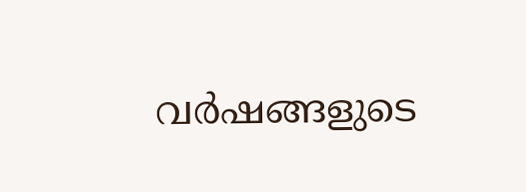വർഷങ്ങളുടെ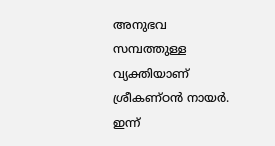അനുഭവ സമ്പത്തുള്ള വ്യക്തിയാണ് ശ്രീകണ്ഠൻ നായർ. ഇന്ന്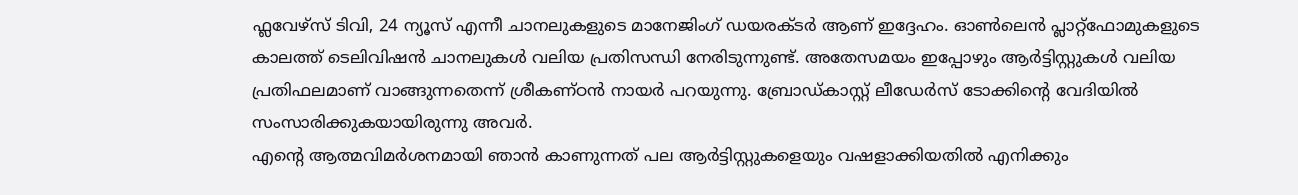ഫ്ലവേഴ്സ് ടിവി, 24 ന്യൂസ് എന്നീ ചാനലുകളുടെ മാനേജിംഗ് ഡയരക്ടർ ആണ് ഇദ്ദേഹം. ഓൺലെൻ പ്ലാറ്റ്ഫോമുകളുടെ കാലത്ത് ടെലിവിഷൻ ചാനലുകൾ വലിയ പ്രതിസന്ധി നേരിടുന്നുണ്ട്. അതേസമയം ഇപ്പോഴും ആർട്ടിസ്റ്റുകൾ വലിയ പ്രതിഫലമാണ് വാങ്ങുന്നതെന്ന് ശ്രീകണ്ഠൻ നായർ പറയുന്നു. ബ്രോഡ്കാസ്റ്റ് ലീഡേർസ് ടോക്കിന്റെ വേദിയിൽ സംസാരിക്കുകയായിരുന്നു അവർ.
എന്റെ ആത്മവിമർശനമായി ഞാൻ കാണുന്നത് പല ആർട്ടിസ്റ്റുകളെയും വഷളാക്കിയതിൽ എനിക്കും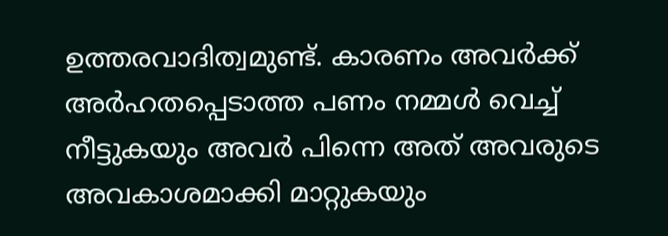ഉത്തരവാദിത്വമുണ്ട്. കാരണം അവർക്ക് അർഹതപ്പെടാത്ത പണം നമ്മൾ വെച്ച് നീട്ടുകയും അവർ പിന്നെ അത് അവരുടെ അവകാശമാക്കി മാറ്റുകയും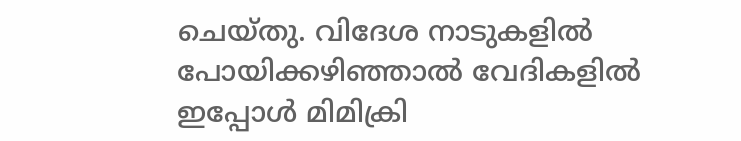ചെയ്തു. വിദേശ നാടുകളിൽ പോയിക്കഴിഞ്ഞാൽ വേദികളിൽ ഇപ്പോൾ മിമിക്രി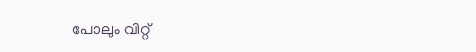പോലും വിറ്റ്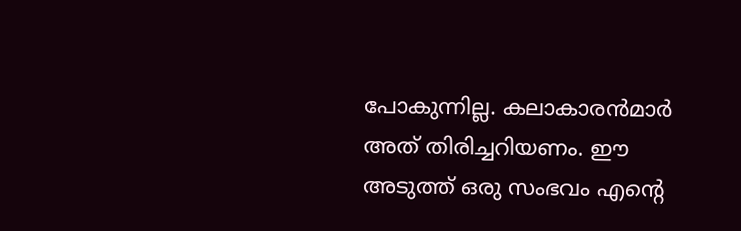പോകുന്നില്ല. കലാകാരൻമാർ അത് തിരിച്ചറിയണം. ഈ അടുത്ത് ഒരു സംഭവം എന്റെ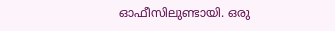ഓഫീസിലുണ്ടായി. ഒരു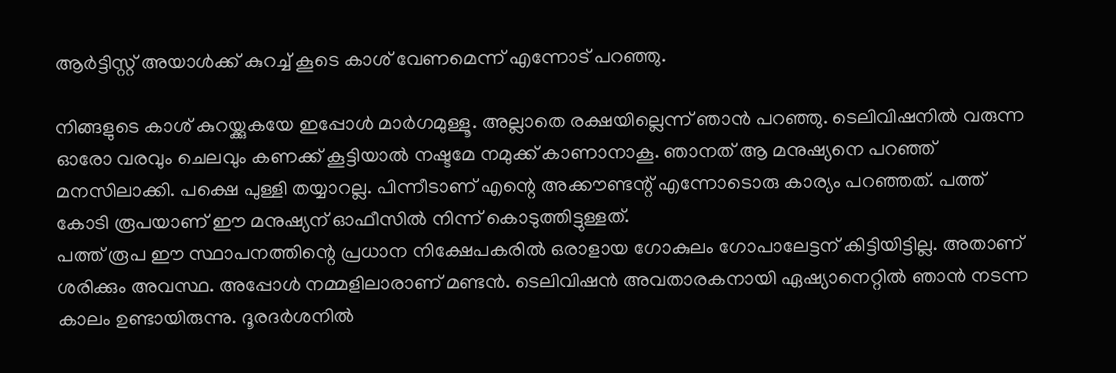ആർട്ടിസ്റ്റ് അയാൾക്ക് കുറച്ച് കൂടെ കാശ് വേണമെന്ന് എന്നോട് പറഞ്ഞു.

നിങ്ങളുടെ കാശ് കുറയ്ക്കുകയേ ഇപ്പോൾ മാർഗമുള്ളൂ. അല്ലാതെ രക്ഷയില്ലെന്ന് ഞാൻ പറഞ്ഞു. ടെലിവിഷനിൽ വരുന്ന ഓരോ വരവും ചെലവും കണക്ക് കൂട്ടിയാൽ നഷ്ടമേ നമുക്ക് കാണാനാകൂ. ഞാനത് ആ മനുഷ്യനെ പറഞ്ഞ് മനസിലാക്കി. പക്ഷെ പുള്ളി തയ്യാറല്ല. പിന്നീടാണ് എന്റെ അക്കൗണ്ടന്റ് എന്നോടൊരു കാര്യം പറഞ്ഞത്. പത്ത് കോടി രൂപയാണ് ഈ മനുഷ്യന് ഓഫീസിൽ നിന്ന് കൊടുത്തിട്ടുള്ളത്.
പത്ത് രൂപ ഈ സ്ഥാപനത്തിന്റെ പ്രധാന നിക്ഷേപകരിൽ ഒരാളായ ഗോകുലം ഗോപാലേട്ടന് കിട്ടിയിട്ടില്ല. അതാണ് ശരിക്കും അവസ്ഥ. അപ്പോൾ നമ്മളിലാരാണ് മണ്ടൻ. ടെലിവിഷൻ അവതാരകനായി ഏഷ്യാനെറ്റിൽ ഞാൻ നടന്ന കാലം ഉണ്ടായിരുന്നു. ദൂരദർശനിൽ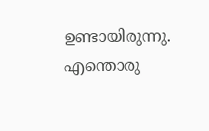ഉണ്ടായിരുന്നു. എന്തൊരു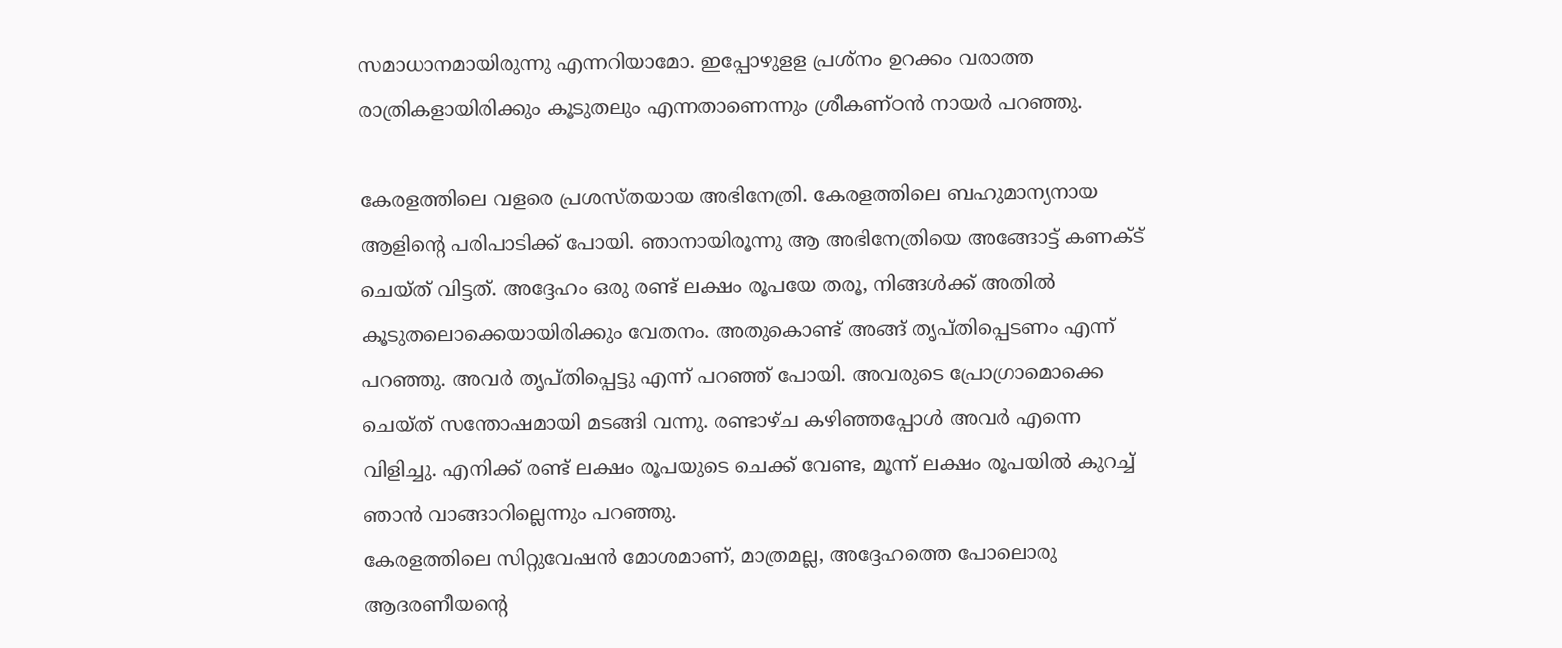സമാധാനമായിരുന്നു എന്നറിയാമോ. ഇപ്പോഴുളള പ്രശ്നം ഉറക്കം വരാത്ത രാത്രികളായിരിക്കും കൂടുതലും എന്നതാണെന്നും ശ്രീകണ്ഠൻ നായർ പറഞ്ഞു.

കേരളത്തിലെ വളരെ പ്രശസ്തയായ അഭിനേത്രി. കേരളത്തിലെ ബഹുമാന്യനായ ആളിന്റെ പരിപാടിക്ക് പോയി. ഞാനായിരൂന്നു ആ അഭിനേത്രിയെ അങ്ങോട്ട് കണക്ട് ചെയ്ത് വിട്ടത്. അദ്ദേഹം ഒരു രണ്ട് ലക്ഷം രൂപയേ തരൂ, നിങ്ങൾക്ക് അതിൽ കൂടുതലൊക്കെയായിരിക്കും വേതനം. അതുകൊണ്ട് അങ്ങ് തൃപ്തിപ്പെടണം എന്ന് പറഞ്ഞു. അവർ തൃപ്തിപ്പെട്ടു എന്ന് പറഞ്ഞ് പോയി. അവരുടെ പ്രോഗ്രാമൊക്കെ ചെയ്ത് സന്തോഷമായി മടങ്ങി വന്നു. രണ്ടാഴ്ച കഴിഞ്ഞപ്പോൾ അവർ എന്നെ വിളിച്ചു. എനിക്ക് രണ്ട് ലക്ഷം രൂപയുടെ ചെക്ക് വേണ്ട, മൂന്ന് ലക്ഷം രൂപയിൽ കുറച്ച് ഞാൻ വാങ്ങാറില്ലെന്നും പറഞ്ഞു.
കേരളത്തിലെ സിറ്റുവേഷൻ മോശമാണ്, മാത്രമല്ല, അദ്ദേഹത്തെ പോലൊരു ആദരണീയന്റെ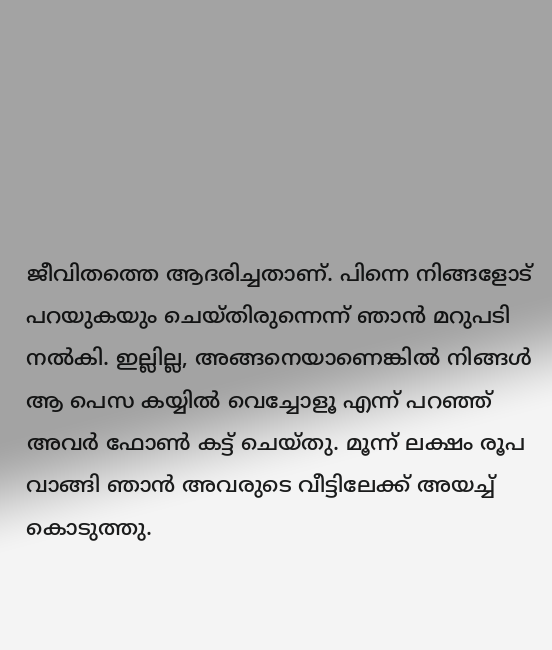ജീവിതത്തെ ആദരിച്ചതാണ്. പിന്നെ നിങ്ങളോട് പറയുകയും ചെയ്തിരുന്നെന്ന് ഞാൻ മറുപടി നൽകി. ഇല്ലില്ല, അങ്ങനെയാണെങ്കിൽ നിങ്ങൾ ആ പെസ കയ്യിൽ വെച്ചോളൂ എന്ന് പറഞ്ഞ് അവർ ഫോൺ കട്ട് ചെയ്തു. മൂന്ന് ലക്ഷം രൂപ വാങ്ങി ഞാൻ അവരുടെ വീട്ടിലേക്ക് അയച്ച് കൊടുത്തു.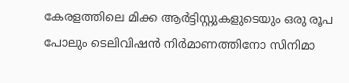കേരളത്തിലെ മിക്ക ആർട്ടിസ്റ്റുകളുടെയും ഒരു രൂപ പോലും ടെലിവിഷൻ നിർമാണത്തിനോ സിനിമാ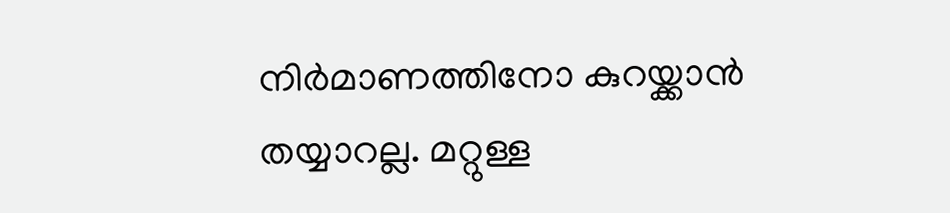നിർമാണത്തിനോ കുറയ്ക്കാൻ തയ്യാറല്ല. മറ്റുള്ള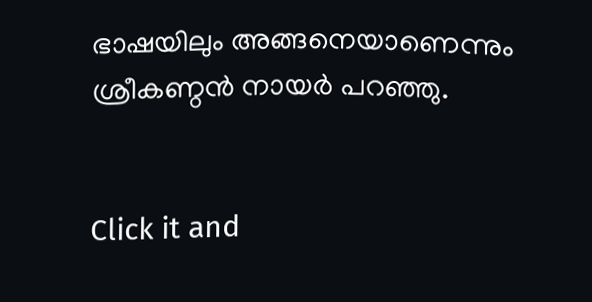ഭാഷയിലും അങ്ങനെയാണെന്നും ശ്രീകണ്ഠൻ നായർ പറഞ്ഞു.


Click it and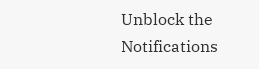Unblock the Notifications